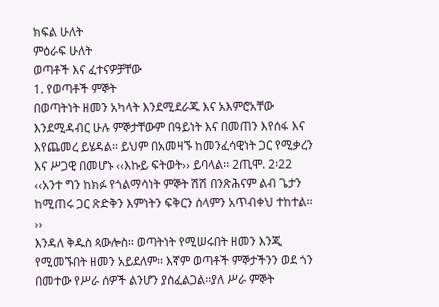ክፍል ሁለት
ምዕራፍ ሁለት
ወጣቶች እና ፈተናዎቻቸው
1. የወጣቶች ምኞት
በወጣትነት ዘመን አካላት እንደሚደራጁ እና አእምሮአቸው እንደሚዳብር ሁሉ ምኞታቸውም በዓይነት እና በመጠን እየሰፋ እና
እየጨመረ ይሄዳል፡፡ ይህም በአመዛኙ ከመንፈሳዊነት ጋር የሚቃረን እና ሥጋዊ በመሆኑ ‹‹እኩይ ፍትወት›› ይባላል፡፡ 2ጢሞ. 2፡22
‹‹አንተ ግን ከክፉ የጎልማሳነት ምኞት ሽሽ በንጽሕናም ልብ ጌታን ከሚጠሩ ጋር ጽድቅን እምነትን ፍቅርን ሰላምን አጥብቀህ ተከተል፡፡››
እንዳለ ቅዱስ ጳውሎስ፡፡ ወጣትነት የሚሠሩበት ዘመን እንጂ የሚመኙበት ዘመን አይደለም፡፡ እኛም ወጣቶች ምኞታችንን ወደ ጎን በመተው የሥራ ሰዎች ልንሆን ያስፈልጋል፡፡ያለ ሥራ ምኞት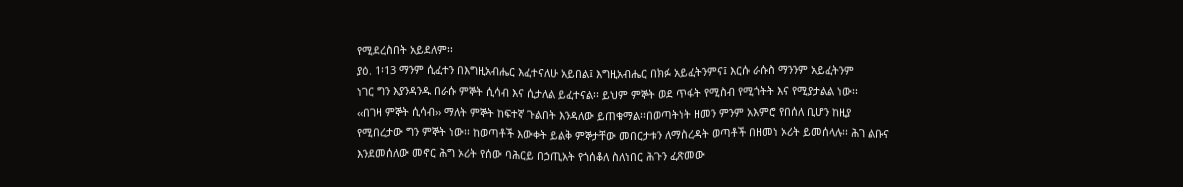የሚደረስበት አይደለም፡፡
ያዕ. 1፡13 ማንም ሲፈተን በእግዚአብሔር እፈተናለሁ አይበል፤ እግዚአብሔር በክፉ አይፈትንምና፤ እርሱ ራሱስ ማንንም አይፈትንም
ነገር ግን እያንዳንዱ በራሱ ምኞት ሲሳብ እና ሲታለል ይፈተናል፡፡ ይህም ምኞት ወደ ጥፋት የሚስብ የሚጎትት እና የሚያታልል ነው፡፡
‹‹በገዛ ምኞት ሲሳብ›› ማለት ምኞት ከፍተኛ ጉልበት እንዳለው ይጠቁማል፡፡በወጣትነት ዘመን ምንም አእምሮ የበሰለ ቢሆን ከዚያ
የሚበረታው ግን ምኞት ነው፡፡ ከወጣቶች እውቀት ይልቅ ምኞታቸው መበርታቱን ለማስረዳት ወጣቶች በዘመነ ኦሪት ይመሰላሉ፡፡ ሕገ ልቡና
እንደመሰለው መኖር ሕግ ኦሪት የሰው ባሕርይ በኃጢአት የጎሰቆለ ስለነበር ሕጉን ፈጽመው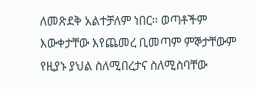ለመጽደቅ አልተቻለም ነበር፡፡ ወጣቶችም
እውቀታቸው እየጨመረ ቢመጣም ምኞታቸውም የዚያኑ ያህል ስለሚበረታና ስለሚስባቸው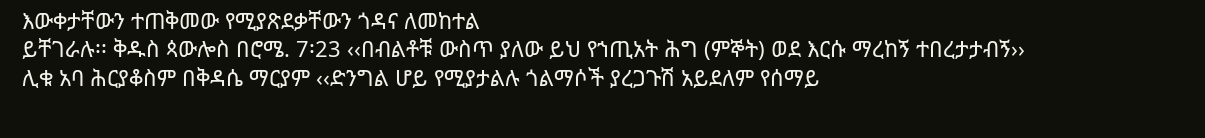እውቀታቸውን ተጠቅመው የሚያጽደቃቸውን ጎዳና ለመከተል
ይቸገራሉ፡፡ ቅዱስ ጳውሎስ በሮሜ. 7፡23 ‹‹በብልቶቹ ውስጥ ያለው ይህ የኀጢአት ሕግ (ምኞት) ወደ እርሱ ማረከኝ ተበረታታብኝ››
ሊቁ አባ ሕርያቆስም በቅዳሴ ማርያም ‹‹ድንግል ሆይ የሚያታልሉ ጎልማሶች ያረጋጉሽ አይደለም የሰማይ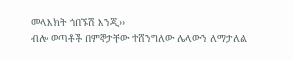መላእክት ጎበኙሽ እንጂ››
ብሎ ወጣቶች በምኞታቸው ተሸንግለው ሌላውን ለማታለል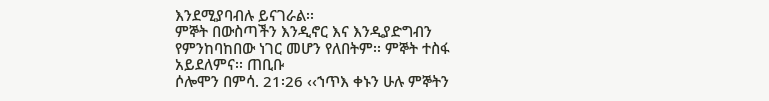እንደሚያባብሉ ይናገራል፡፡
ምኞት በውስጣችን እንዲኖር እና እንዲያድግብን የምንከባከበው ነገር መሆን የለበትም፡፡ ምኞት ተስፋ አይደለምና፡፡ ጠቢቡ
ሶሎሞን በምሳ. 21፡26 ‹‹ኀጥእ ቀኑን ሁሉ ምኞትን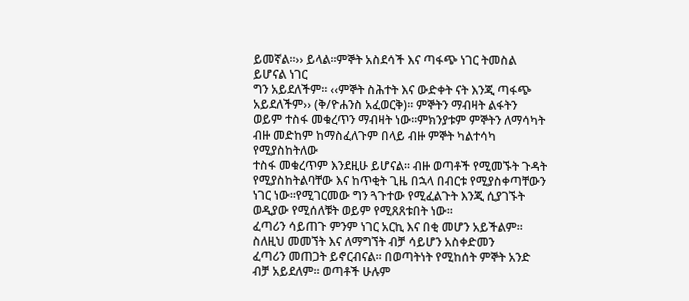ይመኛል፡፡›› ይላል፡፡ምኞት አስደሳች እና ጣፋጭ ነገር ትመስል ይሆናል ነገር
ግን አይደለችም፡፡ ‹‹ምኞት ስሕተት እና ውድቀት ናት እንጂ ጣፋጭ አይደለችም›› (ቅ/ዮሐንስ አፈወርቅ)፡፡ ምኞትን ማብዛት ልፋትን
ወይም ተስፋ መቁረጥን ማብዛት ነው፡፡ምክንያቱም ምኞትን ለማሳካት ብዙ መድከም ከማስፈለጉም በላይ ብዙ ምኞት ካልተሳካ የሚያስከትለው
ተስፋ መቁረጥም እንደዚሁ ይሆናል፡፡ ብዙ ወጣቶች የሚመኙት ጉዳት የሚያስከትልባቸው እና ከጥቂት ጊዜ በኋላ በብርቱ የሚያስቀጣቸውን
ነገር ነው፡፡የሚገርመው ግን ጓጉተው የሚፈልጉት እንጂ ሲያገኙት ወዲያው የሚሰለቹት ወይም የሚጸጸቱበት ነው፡፡
ፈጣሪን ሳይጠጉ ምንም ነገር አርኪ እና በቂ መሆን አይችልም፡፡ ስለዚህ መመኘት እና ለማግኘት ብቻ ሳይሆን አስቀድመን
ፈጣሪን መጠጋት ይኖርብናል፡፡ በወጣትነት የሚከሰት ምኞት አንድ ብቻ አይደለም፡፡ ወጣቶች ሁሉም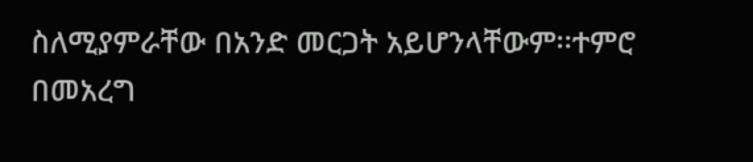ስለሚያምራቸው በአንድ መርጋት አይሆንላቸውም፡፡ተምሮ
በመአረግ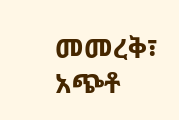መመረቅ፣ አጭቶ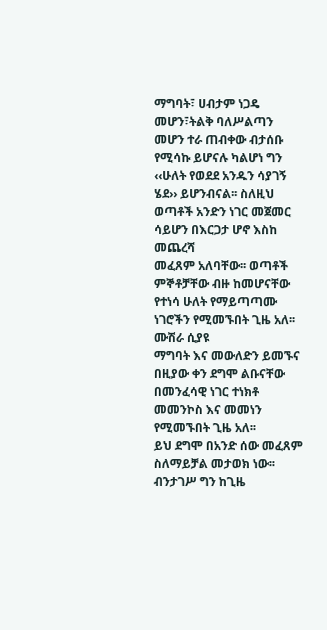ማግባት፣ ሀብታም ነጋዴ መሆን፣ትልቅ ባለሥልጣን መሆን ተራ ጠብቀው ብታሰቡ የሚሳኩ ይሆናሉ ካልሆነ ግን
‹‹ሁለት የወደደ አንዱን ሳያገኝ ሄደ›› ይሆንብናል፡፡ ስለዚህ ወጣቶች አንድን ነገር መጀመር ሳይሆን በእርጋታ ሆኖ እስከ መጨረሻ
መፈጸም አለባቸው፡፡ ወጣቶች ምኞቶቻቸው ብዙ ከመሆናቸው የተነሳ ሁለት የማይጣጣሙ ነገሮችን የሚመኙበት ጊዜ አለ፡፡ ሙሽራ ሲያዩ
ማግባት እና መውለድን ይመኙና በዚያው ቀን ደግሞ ልቡናቸው በመንፈሳዊ ነገር ተነክቶ መመንኮስ እና መመነን የሚመኙበት ጊዜ አለ፡፡
ይህ ደግሞ በአንድ ሰው መፈጸም ስለማይቻል መታወክ ነው፡፡ ብንታገሥ ግን ከጊዜ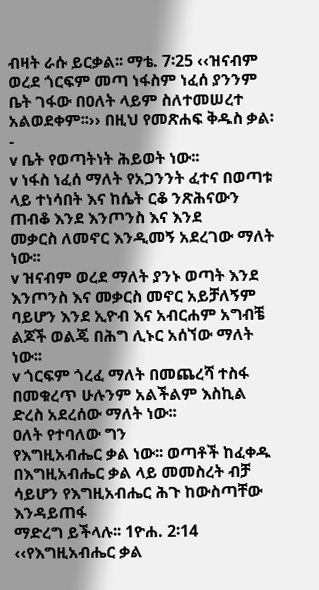ብዛት ራሱ ይርቃል፡፡ ማቴ. 7፡25 ‹‹ዝናብም
ወረደ ጎርፍም መጣ ነፋስም ነፈሰ ያንንም ቤት ገፋው በዐለት ላይም ስለተመሠረተ አልወደቀም፡፡›› በዚህ የመጽሐፍ ቅዱስ ቃል፡-
v ቤት የወጣትነት ሕይወት ነው፡፡
v ነፋስ ነፈሰ ማለት የአጋንንት ፈተና በወጣቱ ላይ ተነሳበት እና ከሴት ርቆ ንጽሕናውን ጠብቆ እንደ እንጦንስ እና እንደ
መቃርስ ለመኖር እንዲመኝ አደረገው ማለት ነው፡፡
v ዝናብም ወረደ ማለት ያንኑ ወጣት እንደ እንጦንስ እና መቃርስ መኖር አይቻለኝም ባይሆን እንደ ኢዮብ እና አብርሐም አግብቼ
ልጆች ወልጄ በሕግ ሊኑር አሰኘው ማለት ነው፡፡
v ጎርፍም ጎረፈ ማለት በመጨረሻ ተስፋ በመቁረጥ ሁሉንም አልችልም እስኪል ድረስ አደረሰው ማለት ነው፡፡
ዐለት የተባለው ግን
የእግዚአብሔር ቃል ነው፡፡ ወጣቶች ከፈቀዱ በእግዚአብሔር ቃል ላይ መመስረት ብቻ ሳይሆን የእግዚአብሔር ሕጉ ከውስጣቸው እንዳይጠፋ
ማድረግ ይችላሉ፡፡ 1ዮሐ. 2፡14 ‹‹የእግዚአብሔር ቃል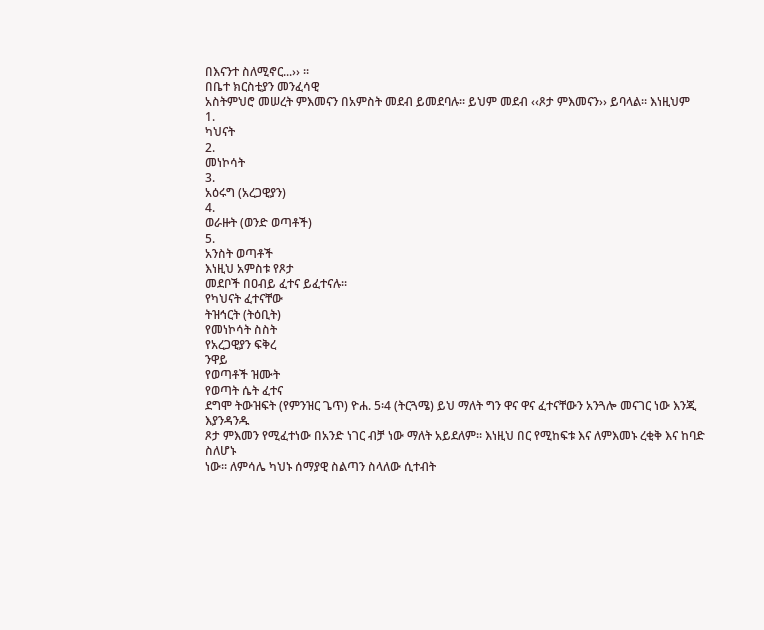በእናንተ ስለሚኖር...›› ፡፡
በቤተ ክርስቲያን መንፈሳዊ
አስትምህሮ መሠረት ምእመናን በአምስት መደብ ይመደባሉ፡፡ ይህም መደብ ‹‹ጾታ ምእመናን›› ይባላል፡፡ እነዚህም
1.
ካህናት
2.
መነኮሳት
3.
አዕሩግ (አረጋዊያን)
4.
ወራዙት (ወንድ ወጣቶች)
5.
አንስት ወጣቶች
እነዚህ አምስቱ የጾታ
መደቦች በዐብይ ፈተና ይፈተናሉ፡፡
የካህናት ፈተናቸው
ትዝኅርት (ትዕቢት)
የመነኮሳት ስስት
የአረጋዊያን ፍቅረ
ንዋይ
የወጣቶች ዝሙት
የወጣት ሴት ፈተና
ደግሞ ትውዝፍት (የምንዝር ጌጥ) ዮሐ. 5፡4 (ትርጓሜ) ይህ ማለት ግን ዋና ዋና ፈተናቸውን አንጓሎ መናገር ነው እንጂ እያንዳንዱ
ጾታ ምእመን የሚፈተነው በአንድ ነገር ብቻ ነው ማለት አይደለም፡፡ እነዚህ በር የሚከፍቱ እና ለምእመኑ ረቂቅ እና ከባድ ስለሆኑ
ነው፡፡ ለምሳሌ ካህኑ ሰማያዊ ስልጣን ስላለው ሲተብት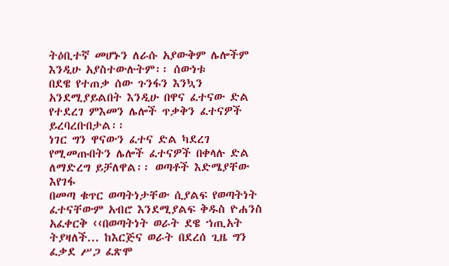ትዕቢተኛ መሆኑን ለራሱ አያውቅም ሌሎችም እንዲሁ አያስተውሉትም፡፡ ሰውነቱ
በደዌ የተጠቃ ሰው ጉንፋን እንኳን አንደሚያይልበት እንዲሁ በዋና ፈተናው ድል የተደረገ ምእመን ሌሎች ጥቃቅን ፈተናዎች ይረባረቡበታል፡፡
ነገር ግን ዋናውን ፈተና ድል ካደረገ የሚመጡበትን ሌሎች ፈተናዎች በቀላሉ ድል ለማድረግ ይቻለዋል፡፡ ወጣቶች እድሜያቸው እየገፋ
በመጣ ቁጥር ወጣትነታቸው ሲያልፍ የወጣትነት ፈተናቸውም አብሮ እንደሚያልፍ ቅዱስ ዮሐንስ አፈቀርቅ ‹‹በወጣትነት ወራት ደዌ ኀጢአት
ትያዛለች... ከእርጅና ወራት በደረሰ ጊዜ ግን ፈቃደ ሥጋ ፈጽሞ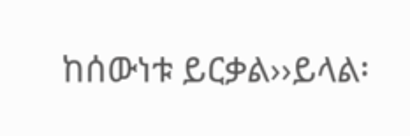ከሰውነቱ ይርቃል››ይላል፡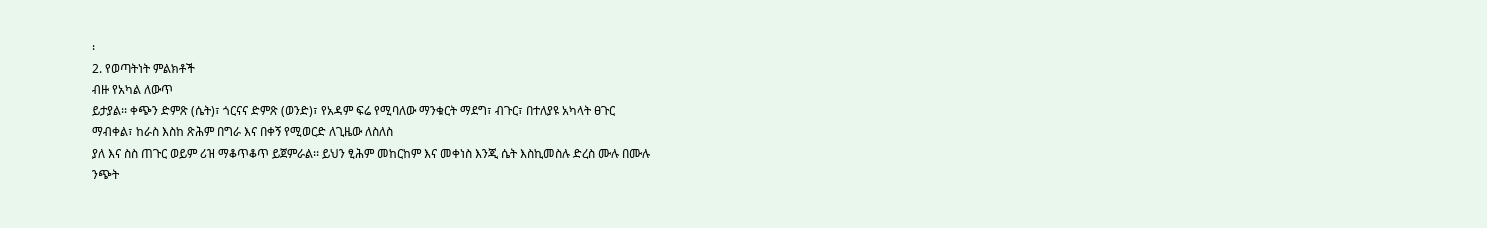፡
2. የወጣትነት ምልክቶች
ብዙ የአካል ለውጥ
ይታያል፡፡ ቀጭን ድምጽ (ሴት)፣ ጎርናና ድምጽ (ወንድ)፣ የአዳም ፍሬ የሚባለው ማንቁርት ማደግ፣ ብጉር፣ በተለያዩ አካላት ፀጉር
ማብቀል፣ ከራስ እስከ ጽሕም በግራ እና በቀኝ የሚወርድ ለጊዜው ለስለስ
ያለ እና ስስ ጠጉር ወይም ሪዝ ማቆጥቆጥ ይጀምራል፡፡ ይህን ፂሕም መከርከም እና መቀነስ እንጂ ሴት እስኪመስሉ ድረስ ሙሉ በሙሉ
ንጭት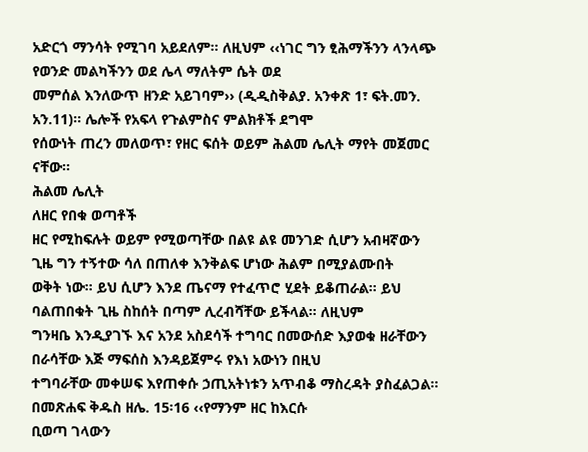አድርጎ ማንሳት የሚገባ አይደለም፡፡ ለዚህም ‹‹ነገር ግን ፂሕማችንን ላንላጭ የወንድ መልካችንን ወደ ሌላ ማለትም ሴት ወደ
መምሰል እንለውጥ ዘንድ አይገባም›› (ዲዲስቅልያ. አንቀጽ 1፣ ፍት.መን. አን.11)፡፡ ሌሎች የአፍላ የጉልምስና ምልክቶች ደግሞ
የሰውነት ጠረን መለወጥ፣ የዘር ፍሰት ወይም ሕልመ ሌሊት ማየት መጀመር ናቸው፡፡
ሕልመ ሌሊት
ለዘር የበቁ ወጣቶች
ዘር የሚከፍሉት ወይም የሚወጣቸው በልዩ ልዩ መንገድ ሲሆን አብዛኛውን ጊዜ ግን ተኝተው ሳለ በጠለቀ እንቅልፍ ሆነው ሕልም በሚያልሙበት
ወቅት ነው፡፡ ይህ ሲሆን እንደ ጤናማ የተፈጥሮ ሂደት ይቆጠራል፡፡ ይህ ባልጠበቁት ጊዜ ስከሰት በጣም ሊረብሻቸው ይችላል፡፡ ለዚህም
ግንዛቤ እንዲያገኙ እና አንደ አስደሳች ተግባር በመውሰድ እያወቁ ዘራቸውን በራሳቸው እጅ ማፍሰስ እንዳይጀምሩ የእነ አውነን በዚህ
ተግባራቸው መቀሠፍ እየጠቀሱ ኃጢአትነቱን አጥብቆ ማስረዳት ያስፈልጋል፡፡ በመጽሐፍ ቅዱስ ዘሌ. 15፡16 ‹‹የማንም ዘር ከእርሱ
ቢወጣ ገላውን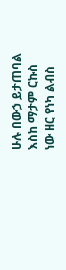ሁሉ በውኃ ይታጠባል
እስከ ማታም ርኩስ
ነው ዘር የነካ ልብስ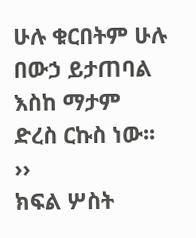ሁሉ ቁርበትም ሁሉ በውኃ ይታጠባል እስከ ማታም ድረስ ርኩስ ነው፡፡››
ክፍል ሦስት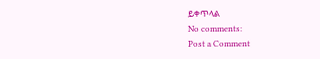ይቀጥላል
No comments:
Post a Comment